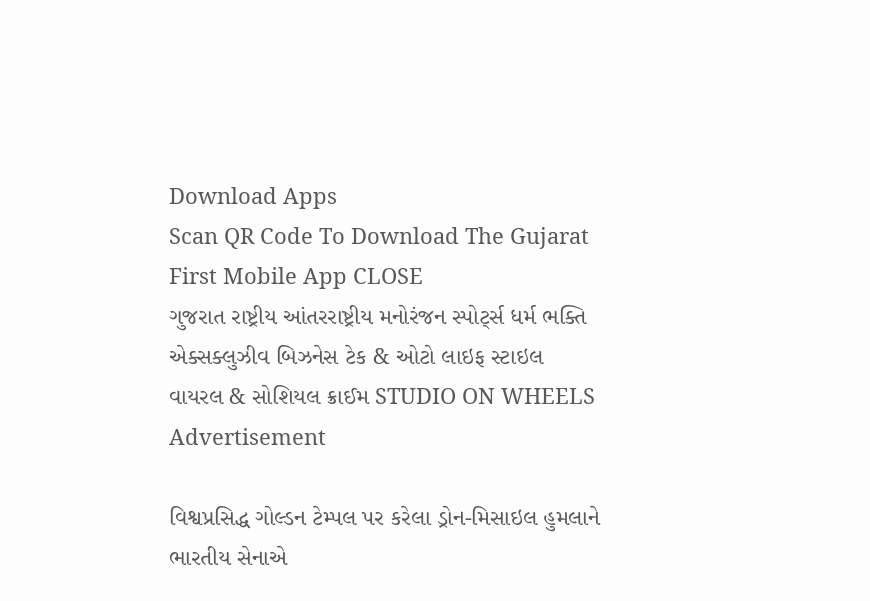Download Apps
Scan QR Code To Download The Gujarat First Mobile App CLOSE
ગુજરાત રાષ્ટ્રીય આંતરરાષ્ટ્રીય મનોરંજન સ્પોર્ટ્સ ધર્મ ભક્તિ એક્સક્લુઝીવ બિઝનેસ ટેક & ઓટો લાઇફ સ્ટાઇલ વાયરલ & સોશિયલ ક્રાઈમ STUDIO ON WHEELS
Advertisement

વિશ્વપ્રસિદ્ધ ગોલ્ડન ટેમ્પલ પર કરેલા ડ્રોન-મિસાઇલ હુમલાને ભારતીય સેનાએ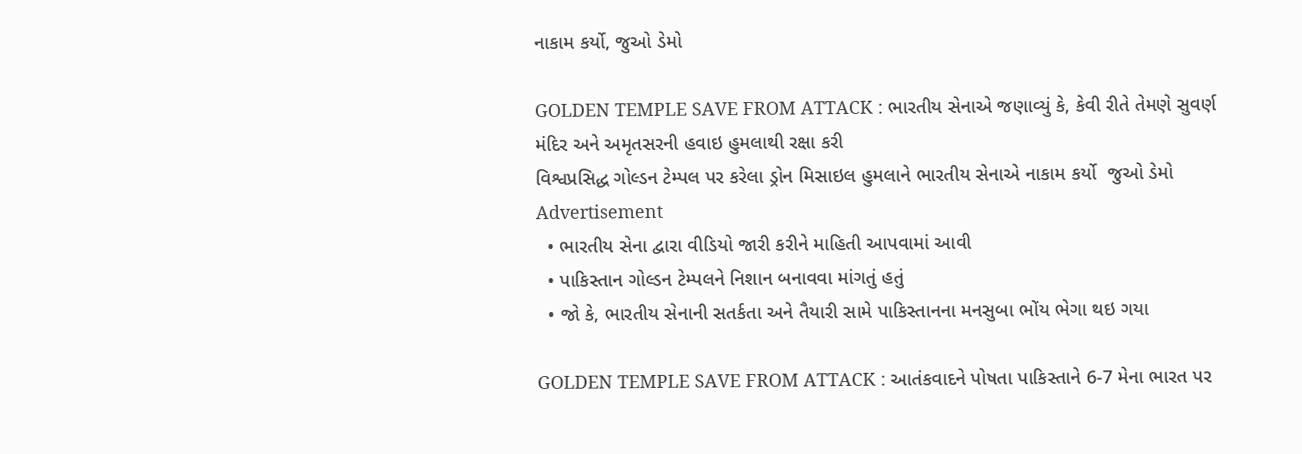નાકામ કર્યો, જુઓ ડેમો

GOLDEN TEMPLE SAVE FROM ATTACK : ભારતીય સેનાએ જણાવ્યું કે, કેવી રીતે તેમણે સુવર્ણ મંદિર અને અમૃતસરની હવાઇ હુમલાથી રક્ષા કરી
વિશ્વપ્રસિદ્ધ ગોલ્ડન ટેમ્પલ પર કરેલા ડ્રોન મિસાઇલ હુમલાને ભારતીય સેનાએ નાકામ કર્યો  જુઓ ડેમો
Advertisement
  • ભારતીય સેના દ્વારા વીડિયો જારી કરીને માહિતી આપવામાં આવી
  • પાકિસ્તાન ગોલ્ડન ટેમ્પલને નિશાન બનાવવા માંગતું હતું
  • જો કે, ભારતીય સેનાની સતર્કતા અને તૈયારી સામે પાકિસ્તાનના મનસુબા ભોંય ભેગા થઇ ગયા

GOLDEN TEMPLE SAVE FROM ATTACK : આતંકવાદને પોષતા પાકિસ્તાને 6-7 મેના ભારત પર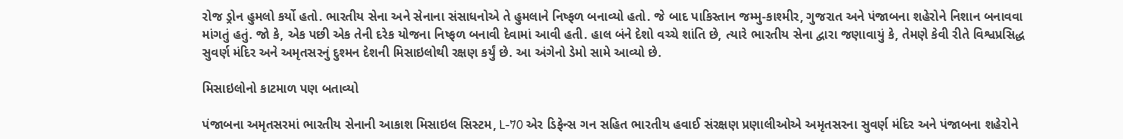રોજ ડ્રોન હુમલો કર્યો હતો. ભારતીય સેના અને સેનાના સંસાધનોએ તે હુમલાને નિષ્ફળ બનાવ્યો હતો. જે બાદ પાકિસ્તાન જમ્મુ-કાશ્મીર, ગુજરાત અને પંજાબના શહેરોને નિશાન બનાવવા માંગતું હતું. જો કે, એક પછી એક તેની દરેક યોજના નિષ્ફળ બનાવી દેવામાં આવી હતી. હાલ બંને દેશો વચ્ચે શાંતિ છે, ત્યારે ભારતીય સેના દ્વારા જણાવાયું કે, તેમણે કેવી રીતે વિશ્વપ્રસિદ્ધ સુવર્ણ મંદિર અને અમૃતસરનું દુશ્મન દેશની મિસાઇલોથી રક્ષણ કર્યું છે. આ અંગેનો ડેમો સામે આવ્યો છે.

મિસાઇલોનો કાટમાળ પણ બતાવ્યો

પંજાબના અમૃતસરમાં ભારતીય સેનાની આકાશ મિસાઇલ સિસ્ટમ, L-70 એર ડિફેન્સ ગન સહિત ભારતીય હવાઈ સંરક્ષણ પ્રણાલીઓએ અમૃતસરના સુવર્ણ મંદિર અને પંજાબના શહેરોને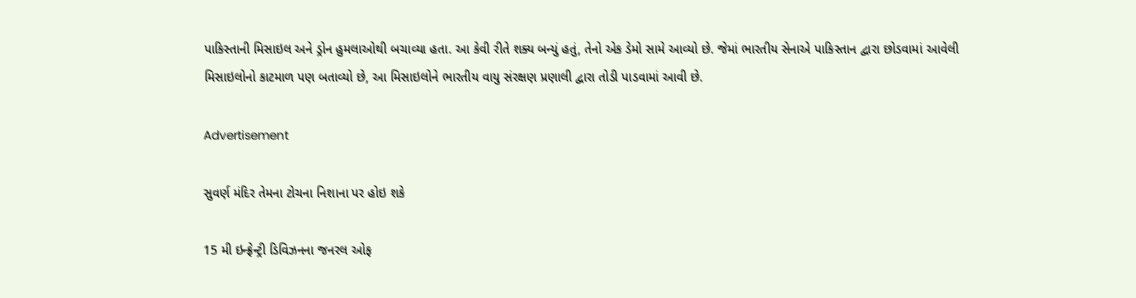પાકિસ્તાની મિસાઇલ અને ડ્રોન હુમલાઓથી બચાવ્યા હતા. આ કેવી રીતે શક્ય બન્યું હતું, તેનો એક ડેમો સામે આવ્યો છે. જેમાં ભારતીય સેનાએ પાકિસ્તાન દ્વારા છોડવામાં આવેલી મિસાઇલોનો કાટમાળ પણ બતાવ્યો છે, આ મિસાઇલોને ભારતીય વાયુ સંરક્ષણ પ્રણાલી દ્વારા તોડી પાડવામાં આવી છે.

Advertisement

સુવર્ણ મંદિર તેમના ટોચના નિશાના પર હોઇ શકે

15 મી ઇન્ફ્રેન્ટ્રી ડિવિઝનના જનરલ ઓફ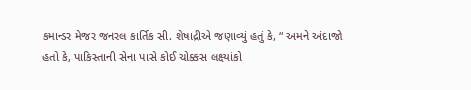કમાન્ડર મેજર જનરલ કાર્તિક સી. શેષાદ્રીએ જણાવ્યું હતું કે, “ અમને અંદાજો હતો કે, પાકિસ્તાની સેના પાસે કોઈ ચોક્કસ લક્ષ્યાંકો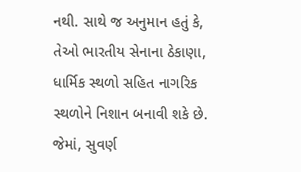નથી. સાથે જ અનુમાન હતું કે, તેઓ ભારતીય સેનાના ઠેકાણા, ધાર્મિક સ્થળો સહિત નાગરિક સ્થળોને નિશાન બનાવી શકે છે. જેમાં, સુવર્ણ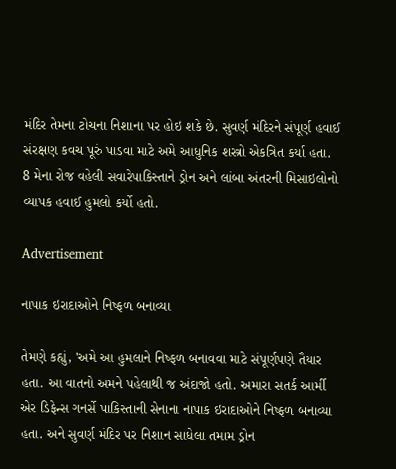મંદિર તેમના ટોચના નિશાના પર હોઇ શકે છે. સુવર્ણ મંદિરને સંપૂર્ણ હવાઈ સંરક્ષણ કવચ પૂરું પાડવા માટે અમે આધુનિક શસ્ત્રો એકત્રિત કર્યા હતા. 8 મેના રોજ વહેલી સવારેપાકિસ્તાને ડ્રોન અને લાંબા અંતરની મિસાઇલોનો વ્યાપક હવાઈ હુમલો કર્યો હતો.

Advertisement

નાપાક ઇરાદાઓને નિષ્ફળ બનાવ્યા

તેમણે કહ્યું, 'અમે આ હુમલાને નિષ્ફળ બનાવવા માટે સંપૂર્ણપણે તૈયાર હતા. આ વાતનો અમને પહેલાથી જ અંદાજો હતો. અમારા સતર્ક આર્મી એર ડિફેન્સ ગનર્સે પાકિસ્તાની સેનાના નાપાક ઇરાદાઓને નિષ્ફળ બનાવ્યા હતા. અને સુવર્ણ મંદિર પર નિશાન સાધેલા તમામ ડ્રોન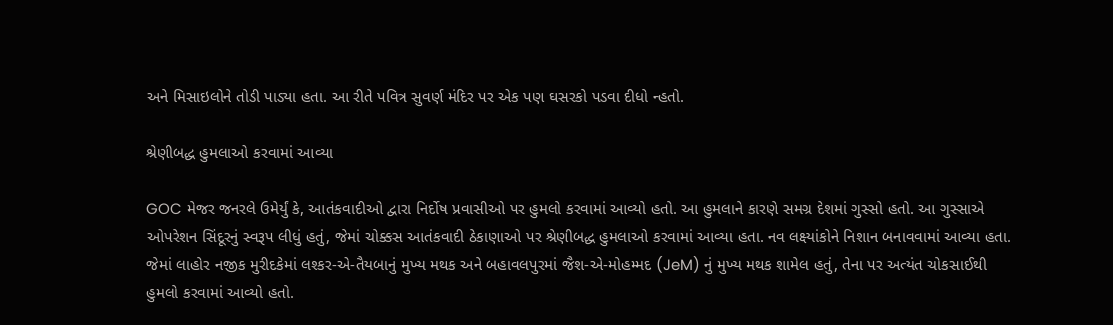અને મિસાઇલોને તોડી પાડ્યા હતા. આ રીતે પવિત્ર સુવર્ણ મંદિર પર એક પણ ઘસરકો પડવા દીધો ન્હતો.

શ્રેણીબદ્ધ હુમલાઓ કરવામાં આવ્યા

GOC મેજર જનરલે ઉમેર્યું કે, આતંકવાદીઓ દ્વારા નિર્દોષ પ્રવાસીઓ પર હુમલો કરવામાં આવ્યો હતો. આ હુમલાને કારણે સમગ્ર દેશમાં ગુસ્સો હતો. આ ગુસ્સાએ ઓપરેશન સિંદૂરનું સ્વરૂપ લીધું હતું, જેમાં ચોક્કસ આતંકવાદી ઠેકાણાઓ પર શ્રેણીબદ્ધ હુમલાઓ કરવામાં આવ્યા હતા. નવ લક્ષ્યાંકોને નિશાન બનાવવામાં આવ્યા હતા. જેમાં લાહોર નજીક મુરીદકેમાં લશ્કર-એ-તૈયબાનું મુખ્ય મથક અને બહાવલપુરમાં જૈશ-એ-મોહમ્મદ (JeM) નું મુખ્ય મથક શામેલ હતું, તેના પર અત્યંત ચોકસાઈથી હુમલો કરવામાં આવ્યો હતો.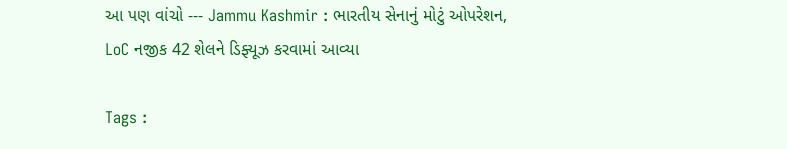આ પણ વાંચો --- Jammu Kashmir : ભારતીય સેનાનું મોટું ઓપરેશન, LoC નજીક 42 શેલને ડિફ્યૂઝ કરવામાં આવ્યા

Tags :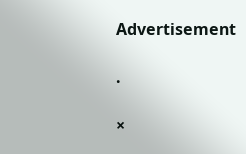Advertisement

.

×